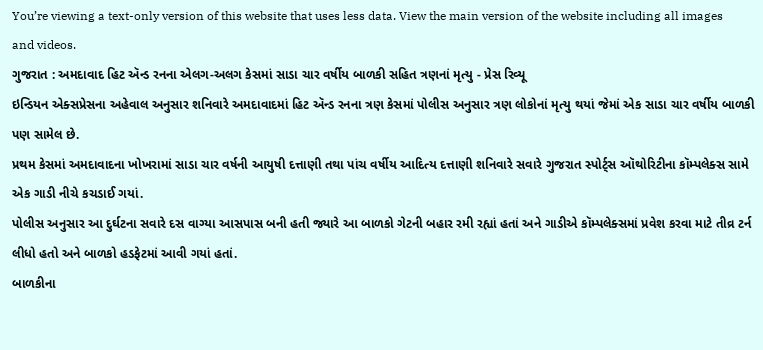You’re viewing a text-only version of this website that uses less data. View the main version of the website including all images and videos.
ગુજરાત : અમદાવાદ હિટ ઍન્ડ રનના એલગ-અલગ કેસમાં સાડા ચાર વર્ષીય બાળકી સહિત ત્રણનાં મૃત્યુ - પ્રેસ રિવ્યૂ
ઇન્ડિયન એક્સપ્રેસના અહેવાલ અનુસાર શનિવારે અમદાવાદમાં હિટ ઍન્ડ રનના ત્રણ કેસમાં પોલીસ અનુસાર ત્રણ લોકોનાં મૃત્યુ થયાં જેમાં એક સાડા ચાર વર્ષીય બાળકી પણ સામેલ છે.
પ્રથમ કેસમાં અમદાવાદના ખોખરામાં સાડા ચાર વર્ષની આયુષી દત્તાણી તથા પાંચ વર્ષીય આદિત્ય દત્તાણી શનિવારે સવારે ગુજરાત સ્પોર્ટ્સ ઑથોરિટીના કૉમ્પલેક્સ સામે એક ગાડી નીચે કચડાઈ ગયાં.
પોલીસ અનુસાર આ દુર્ઘટના સવારે દસ વાગ્યા આસપાસ બની હતી જ્યારે આ બાળકો ગેટની બહાર રમી રહ્યાં હતાં અને ગાડીએ કૉમ્પલેક્સમાં પ્રવેશ કરવા માટે તીવ્ર ટર્ન લીધો હતો અને બાળકો હડફેટમાં આવી ગયાં હતાં.
બાળકીના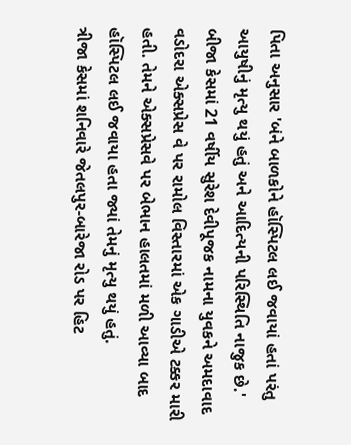પિતા અનુસાર 'બંને બાળકોને હૉસ્પિટલ લઈ જવાયાં હતાં પરંતુ આયુષીનું મૃત્યુ થયું હતું અને આદિત્યની પરિસ્થિતિ નાજુક છે.'
બીજા કેસમાં 21 વર્ષીય સુરેશ દેવીપૂજક નામના યુવકને અમદાવાદ વડોદરા એક્સપ્રેસ વે પર રામોલ વિસ્તારમાં એક ગાડીએ ટક્કર મારી હતી. તેમને એક્સપ્રેસવે પર બેભાન હાલતમાં મળી આવ્યા બાદ હૉસ્પિટલ લઈ જવાયા હતા જ્યાં તેમનું મૃત્યુ થયું હતું.
ત્રીજા કેસમાં શનિવારે જેતલપુર-બારેજા રોડ પર હિટ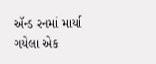ઍન્ડ રનમાં માર્યા ગયેલા એક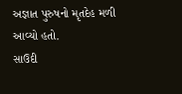અજ્ઞાત પુરુષનો મૃતદેહ મળી આવ્યો હતો.
સાઉદી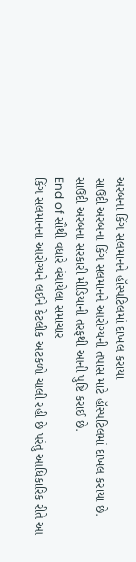અરબના કિંગ સલમાનને હૉસ્પટિલમાં દાખલ કરાયા
સાઉદી અરબના કિંગ સલમાનને આરોગ્યની તપાસ માટે હૉસ્પટિલમાં દાખલ કરાયા છે.
સાઉદી અરબના સરકારી મીડિયાની તરફથી આની પુષ્ટિ કરાઈ છે.
End of સૌથી વધારે વંચાયેલા સમાચાર
કિંગ સલમાનના આરોગ્યને લઈને કેટલીક અટકળો ચાલી રહી છે પરંતુ આધિકારિક રીતે આ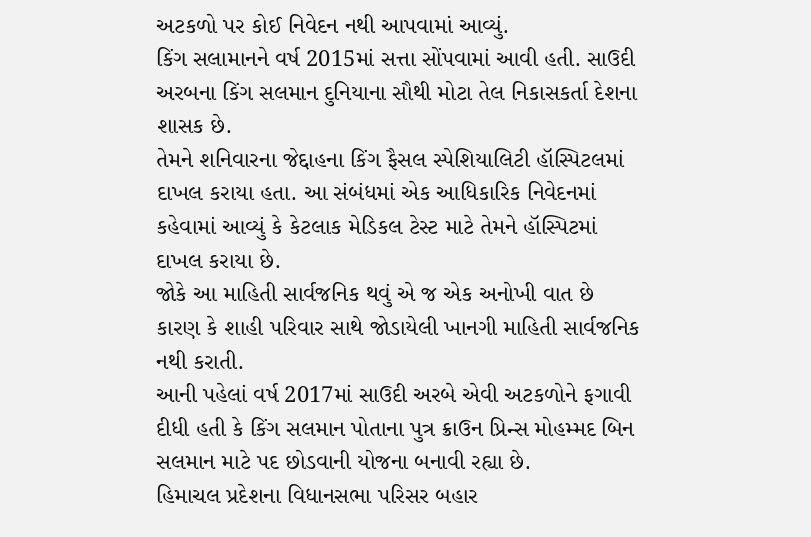અટકળો પર કોઈ નિવેદન નથી આપવામાં આવ્યું.
કિંગ સલામાનને વર્ષ 2015માં સત્તા સોંપવામાં આવી હતી. સાઉદી અરબના કિંગ સલમાન દુનિયાના સૌથી મોટા તેલ નિકાસકર્તા દેશના શાસક છે.
તેમને શનિવારના જેદ્દાહના કિંગ ફૈસલ સ્પેશિયાલિટી હૉસ્પિટલમાં દાખલ કરાયા હતા. આ સંબંધમાં એક આધિકારિક નિવેદનમાં કહેવામાં આવ્યું કે કેટલાક મેડિકલ ટેસ્ટ માટે તેમને હૉસ્પિટમાં દાખલ કરાયા છે.
જોકે આ માહિતી સાર્વજનિક થવું એ જ એક અનોખી વાત છે કારણ કે શાહી પરિવાર સાથે જોડાયેલી ખાનગી માહિતી સાર્વજનિક નથી કરાતી.
આની પહેલાં વર્ષ 2017માં સાઉદી અરબે એવી અટકળોને ફગાવી દીધી હતી કે કિંગ સલમાન પોતાના પુત્ર ક્રાઉન પ્રિન્સ મોહમ્મદ બિન સલમાન માટે પદ છોડવાની યોજના બનાવી રહ્યા છે.
હિમાચલ પ્રદેશના વિધાનસભા પરિસર બહાર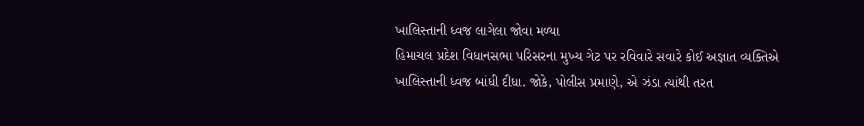ખાલિસ્તાની ધ્વજ લાગેલા જોવા મળ્યા
હિમાચલ પ્રદેશ વિધાનસભા પરિસરના મુખ્ય ગેટ પર રવિવારે સવારે કોઈ અજ્ઞાત વ્યક્તિએ ખાલિસ્તાની ધ્વજ બાંધી દીધા. જોકે, પોલીસ પ્રમાણે, એ ઝંડા ત્યાંથી તરત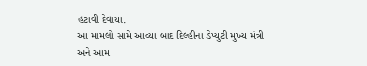હટાવી દેવાયા.
આ મામલો સામે આવ્યા બાદ દિલ્હીના ડેપ્યુટી મુખ્ય મંત્રી અને આમ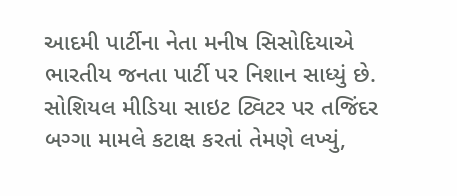આદમી પાર્ટીના નેતા મનીષ સિસોદિયાએ ભારતીય જનતા પાર્ટી પર નિશાન સાધ્યું છે.
સોશિયલ મીડિયા સાઇટ ટ્વિટર પર તજિંદર બગ્ગા મામલે કટાક્ષ કરતાં તેમણે લખ્યું,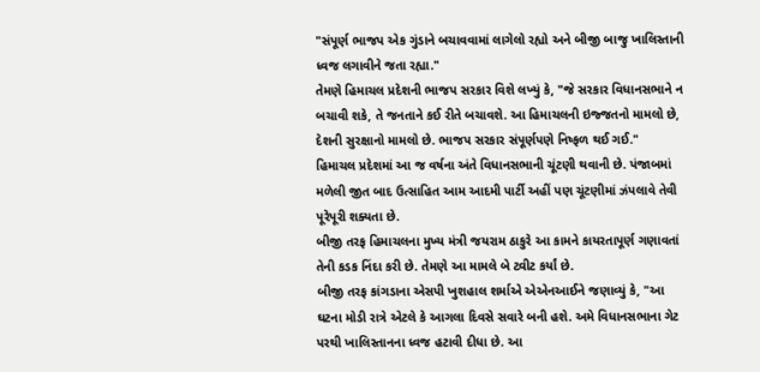"સંપૂર્ણ ભાજપ એક ગુંડાને બચાવવામાં લાગેલો રહ્યો અને બીજી બાજુ ખાલિસ્તાની ધ્વજ લગાવીને જતા રહ્યા."
તેમણે હિમાચલ પ્રદેશની ભાજપ સરકાર વિશે લખ્યું કે, "જે સરકાર વિધાનસભાને ન બચાવી શકે, તે જનતાને કઈ રીતે બચાવશે. આ હિમાચલની ઇજ્જતનો મામલો છે, દેશની સુરક્ષાનો મામલો છે. ભાજપ સરકાર સંપૂર્ણપણે નિષ્ફળ થઈ ગઈ."
હિમાચલ પ્રદેશમાં આ જ વર્ષના અંતે વિધાનસભાની ચૂંટણી થવાની છે. પંજાબમાં મળેલી જીત બાદ ઉત્સાહિત આમ આદમી પાર્ટી અહીં પણ ચૂંટણીમાં ઝંપલાવે તેવી પૂરેપૂરી શક્યતા છે.
બીજી તરફ હિમાચલના મુખ્ય મંત્રી જયરામ ઠાકુરે આ કામને કાયરતાપૂર્ણ ગણાવતાં તેની કડક નિંદા કરી છે. તેમણે આ મામલે બે ટ્વીટ કર્યાં છે.
બીજી તરફ કાંગડાના એસપી ખુશહાલ શર્માએ એએનઆઈને જણાવ્યું કે, "આ ઘટના મોડી રાત્રે એટલે કે આગલા દિવસે સવારે બની હશે. અમે વિધાનસભાના ગેટ પરથી ખાલિસ્તાનના ધ્વજ હટાવી દીધા છે. આ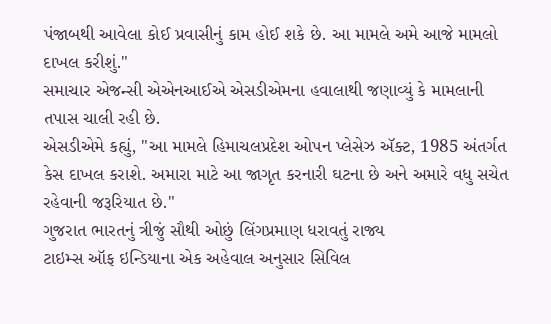પંજાબથી આવેલા કોઈ પ્રવાસીનું કામ હોઈ શકે છે. આ મામલે અમે આજે મામલો દાખલ કરીશું."
સમાચાર એજન્સી એએનઆઈએ એસડીએમના હવાલાથી જણાવ્યું કે મામલાની તપાસ ચાલી રહી છે.
એસડીએમે કહ્યું, "આ મામલે હિમાચલપ્રદેશ ઓપન પ્લેસેઝ ઍક્ટ, 1985 અંતર્ગત કેસ દાખલ કરાશે. અમારા માટે આ જાગૃત કરનારી ઘટના છે અને અમારે વધુ સચેત રહેવાની જરૂરિયાત છે."
ગુજરાત ભારતનું ત્રીજું સૌથી ઓછું લિંગપ્રમાણ ધરાવતું રાજ્ય
ટાઇમ્સ ઑફ ઇન્ડિયાના એક અહેવાલ અનુસાર સિવિલ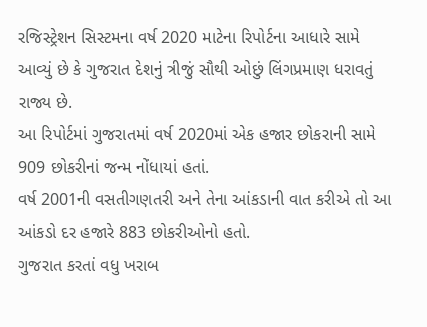રજિસ્ટ્રેશન સિસ્ટમના વર્ષ 2020 માટેના રિપોર્ટના આધારે સામે આવ્યું છે કે ગુજરાત દેશનું ત્રીજું સૌથી ઓછું લિંગપ્રમાણ ધરાવતું રાજ્ય છે.
આ રિપોર્ટમાં ગુજરાતમાં વર્ષ 2020માં એક હજાર છોકરાની સામે 909 છોકરીનાં જન્મ નોંધાયાં હતાં.
વર્ષ 2001ની વસતીગણતરી અને તેના આંકડાની વાત કરીએ તો આ આંકડો દર હજારે 883 છોકરીઓનો હતો.
ગુજરાત કરતાં વધુ ખરાબ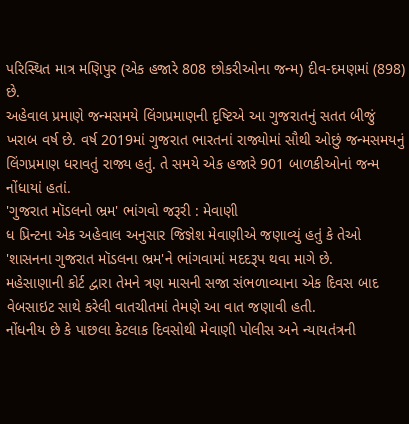પરિસ્થિત માત્ર મણિપુર (એક હજારે 808 છોકરીઓના જન્મ) દીવ-દમણમાં (898) છે.
અહેવાલ પ્રમાણે જન્મસમયે લિંગપ્રમાણની દૃષ્ટિએ આ ગુજરાતનું સતત બીજું ખરાબ વર્ષ છે. વર્ષ 2019માં ગુજરાત ભારતનાં રાજ્યોમાં સૌથી ઓછું જન્મસમયનું લિંગપ્રમાણ ધરાવતું રાજ્ય હતું. તે સમયે એક હજારે 901 બાળકીઓનાં જન્મ નોંધાયાં હતાં.
'ગુજરાત મૉડલનો ભ્રમ' ભાંગવો જરૂરી : મેવાણી
ધ પ્રિન્ટના એક અહેવાલ અનુસાર જિજ્ઞેશ મેવાણીએ જણાવ્યું હતું કે તેઓ 'શાસનના ગુજરાત મૉડલના ભ્રમ'ને ભાંગવામાં મદદરૂપ થવા માગે છે.
મહેસાણાની કોર્ટ દ્વારા તેમને ત્રણ માસની સજા સંભળાવ્યાના એક દિવસ બાદ વેબસાઇટ સાથે કરેલી વાતચીતમાં તેમણે આ વાત જણાવી હતી.
નોંધનીય છે કે પાછલા કેટલાક દિવસોથી મેવાણી પોલીસ અને ન્યાયતંત્રની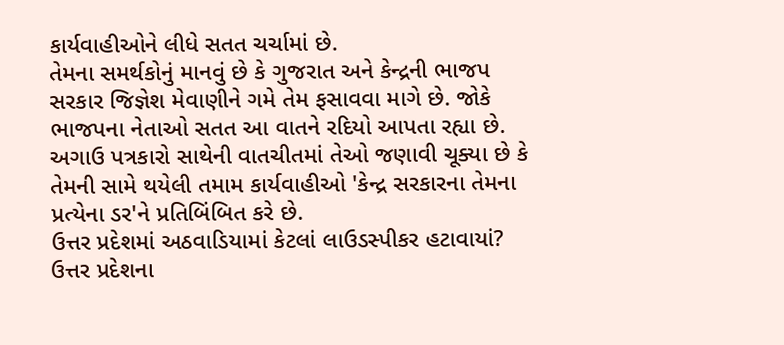કાર્યવાહીઓને લીધે સતત ચર્ચામાં છે.
તેમના સમર્થકોનું માનવું છે કે ગુજરાત અને કેન્દ્રની ભાજપ સરકાર જિજ્ઞેશ મેવાણીને ગમે તેમ ફસાવવા માગે છે. જોકે ભાજપના નેતાઓ સતત આ વાતને રદિયો આપતા રહ્યા છે.
અગાઉ પત્રકારો સાથેની વાતચીતમાં તેઓ જણાવી ચૂક્યા છે કે તેમની સામે થયેલી તમામ કાર્યવાહીઓ 'કેન્દ્ર સરકારના તેમના પ્રત્યેના ડર'ને પ્રતિબિંબિત કરે છે.
ઉત્તર પ્રદેશમાં અઠવાડિયામાં કેટલાં લાઉડસ્પીકર હટાવાયાં?
ઉત્તર પ્રદેશના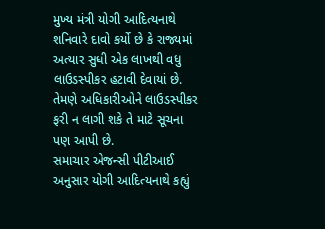મુખ્ય મંત્રી યોગી આદિત્યનાથે શનિવારે દાવો કર્યો છે કે રાજ્યમાં અત્યાર સુધી એક લાખથી વધુ લાઉડસ્પીકર હટાવી દેવાયાં છે. તેમણે અધિકારીઓને લાઉડસ્પીકર ફરી ન લાગી શકે તે માટે સૂચના પણ આપી છે.
સમાચાર એજન્સી પીટીઆઈ અનુસાર યોગી આદિત્યનાથે કહ્યું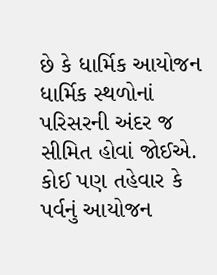છે કે ધાર્મિક આયોજન ધાર્મિક સ્થળોનાં પરિસરની અંદર જ સીમિત હોવાં જોઈએ. કોઈ પણ તહેવાર કે પર્વનું આયોજન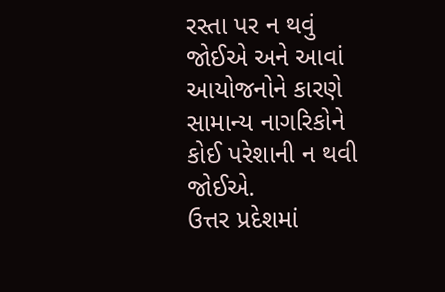રસ્તા પર ન થવું જોઈએ અને આવાં આયોજનોને કારણે સામાન્ય નાગરિકોને કોઈ પરેશાની ન થવી જોઈએ.
ઉત્તર પ્રદેશમાં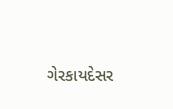ગેરકાયદેસર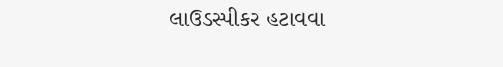લાઉડસ્પીકર હટાવવા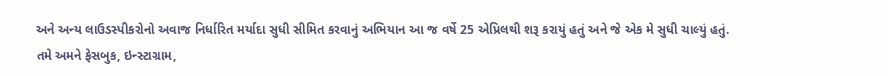અને અન્ય લાઉડસ્પીકરોનો અવાજ નિર્ધારિત મર્યાદા સુધી સીમિત કરવાનું અભિયાન આ જ વર્ષે 25 એપ્રિલથી શરૂ કરાયું હતું અને જે એક મે સુધી ચાલ્યું હતું.
તમે અમને ફેસબુક, ઇન્સ્ટાગ્રામ,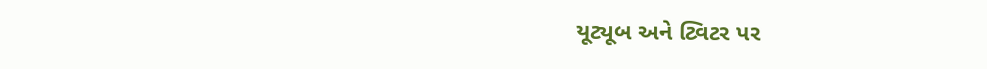યૂટ્યૂબ અને ટ્વિટર પર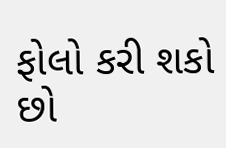ફોલો કરી શકો છો